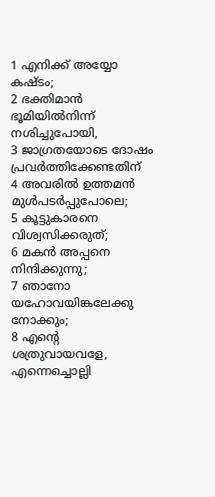1 എനിക്ക് അയ്യോ കഷ്ടം;
2 ഭക്തിമാൻ ഭൂമിയിൽനിന്ന് നശിച്ചുപോയി,
3 ജാഗ്രതയോടെ ദോഷം പ്രവർത്തിക്കേണ്ടതിന്
4 അവരിൽ ഉത്തമൻ മുൾപടർപ്പുപോലെ;
5 കൂട്ടുകാരനെ വിശ്വസിക്കരുത്;
6 മകൻ അപ്പനെ നിന്ദിക്കുന്നു;
7 ഞാനോ യഹോവയിങ്കലേക്കു നോക്കും;
8 എന്റെ ശത്രുവായവളേ, എന്നെച്ചൊല്ലി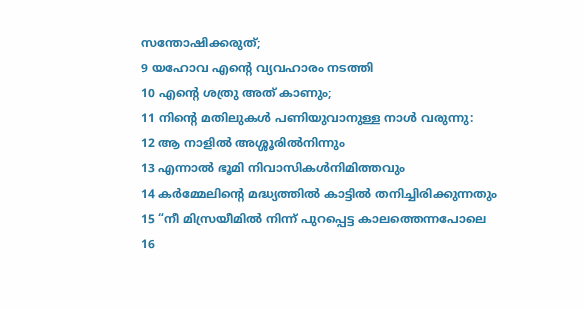സന്തോഷിക്കരുത്;
9 യഹോവ എന്റെ വ്യവഹാരം നടത്തി
10 എന്റെ ശത്രു അത് കാണും;
11 നിന്റെ മതിലുകൾ പണിയുവാനുള്ള നാൾ വരുന്നു:
12 ആ നാളിൽ അശ്ശൂരിൽനിന്നും
13 എന്നാൽ ഭൂമി നിവാസികൾനിമിത്തവും
14 കർമ്മേലിന്റെ മദ്ധ്യത്തിൽ കാട്ടിൽ തനിച്ചിരിക്കുന്നതും
15 “നീ മിസ്രയീമിൽ നിന്ന് പുറപ്പെട്ട കാലത്തെന്നപോലെ
16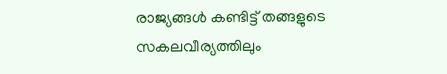രാജ്യങ്ങൾ കണ്ടിട്ട് തങ്ങളുടെ സകലവീര്യത്തിലും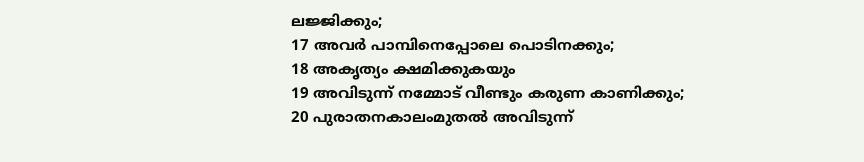ലജ്ജിക്കും;
17 അവർ പാമ്പിനെപ്പോലെ പൊടിനക്കും;
18 അകൃത്യം ക്ഷമിക്കുകയും
19 അവിടുന്ന് നമ്മോട് വീണ്ടും കരുണ കാണിക്കും;
20 പുരാതനകാലംമുതൽ അവിടുന്ന്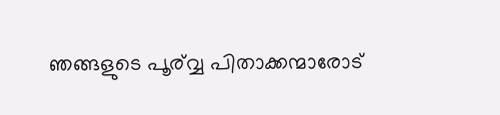ഞങ്ങളുടെ പൂര്വ്വ പിതാക്കന്മാരോട്